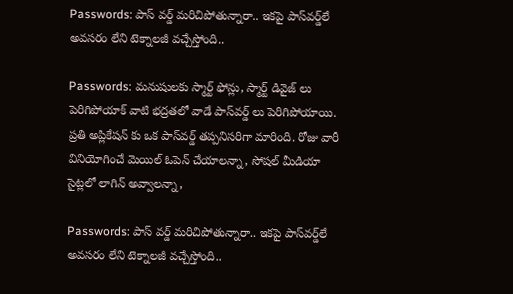Passwords: పాస్ వర్డ్ మరిచిపోతున్నారా.. ఇకపై పాస్‌వర్డ్‌లే అవసరం లేని టెక్నాలజీ వచ్చేస్తోంది..

Passwords: మనుషులకు స్మార్ట్ ఫోన్లు, స్మార్ట్ డివైజ్ లు పెరిగిపోయాక్ వాటి భద్రతలో వాడే పాస్‌వర్డ్ లు పెరిగిపోయాయి. ప్రతి అప్లికేషన్ కు ఒక పాస్‌వర్డ్ తప్పనిసరిగా మారింది. రోజు వారీ వినియోగించే మెయిల్ ఓపెన్ చేయాలన్నా, సోషల్ మీడియా సైట్లలో లాగిన్ అవ్వాలన్నా,

Passwords: పాస్ వర్డ్ మరిచిపోతున్నారా.. ఇకపై పాస్‌వర్డ్‌లే అవసరం లేని టెక్నాలజీ వచ్చేస్తోంది..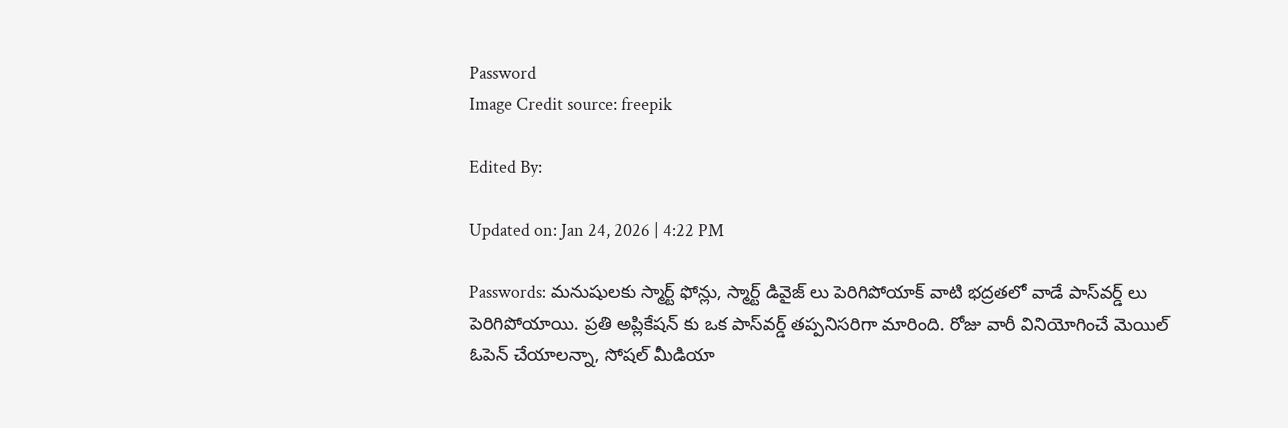Password
Image Credit source: freepik

Edited By:

Updated on: Jan 24, 2026 | 4:22 PM

Passwords: మనుషులకు స్మార్ట్ ఫోన్లు, స్మార్ట్ డివైజ్ లు పెరిగిపోయాక్ వాటి భద్రతలో వాడే పాస్‌వర్డ్ లు పెరిగిపోయాయి. ప్రతి అప్లికేషన్ కు ఒక పాస్‌వర్డ్ తప్పనిసరిగా మారింది. రోజు వారీ వినియోగించే మెయిల్ ఓపెన్ చేయాలన్నా, సోషల్ మీడియా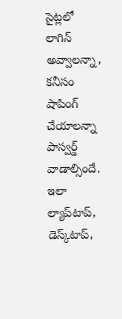సైట్లలో లాగిన్ అవ్వాలన్నా, కనీసం షాపింగ్ చేయాలన్నా పాస్వర్డ్ వాడాల్సిందే. ఇలా ల్యాప్‌టాప్, డెస్క్‌టాప్,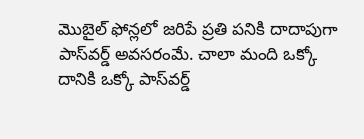మొబైల్ ఫోన్లలో జరిపే ప్రతి పనికి దాదాపుగా పాస్‌వర్డ్ అవసరంమే. చాలా మంది ఒక్కో దానికి ఒక్కో పాస్‌వర్డ్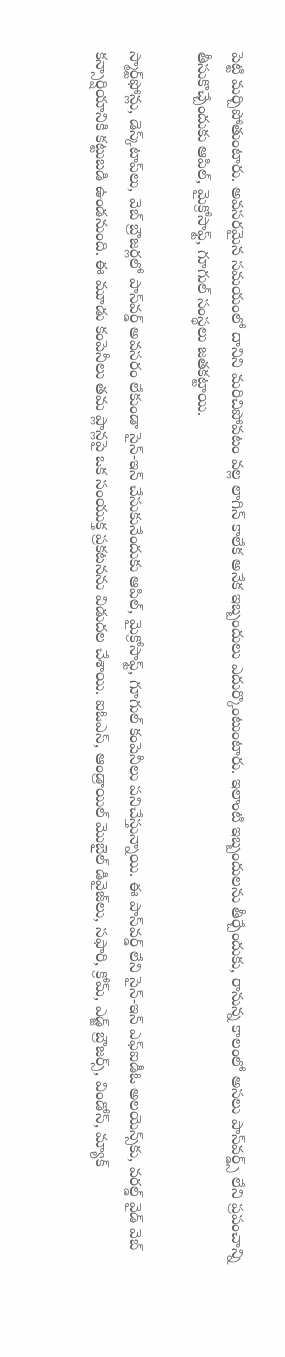పెట్టి మర్చిపోతుంటారు. అవసరమైన సమయంలో దానిని మరిచిపోవటం వల్ల లాగిన్ కాలేక అనేక ఇబ్బందులు ఎదుర్కొంటుంటారు. ఇలాంటి ఇబ్బందులను తీర్చేందుకు, రానున్న కాలంలో అసలు పాస్‌వర్డ్స్ లేని ప్రపంచాన్ని తీసుకొచ్చేందుకు ఆపిల్, మైక్రోసాఫ్ట్, గూగుల్‌ సంస్థలు జతకట్టాయి.

స్మార్ట్‌ఫోన్లు, డెస్క్‌టాప్‌లు, వెబ్ బ్రౌజర్లలో పాస్‌వర్డ్ అవసరం లేకుండా సైన్-ఇన్ చేసుకునేందుకు ఆపిల్, మైక్రోసాఫ్ట్, గూగుల్ కంపెనీలు పనిచేస్తున్నాయి. ఈ పాస్‌వర్డ్ లేని సైన్-ఇన్ ఎఫ్‌ఐడీఓ అలయెన్స్‌కు, వరల్డ్ వైడ్ వెబ్ కన్సార్షియానికి కట్టుబడి ఉండనుంది. ఈ మూడు కంపెనీలు తమ ప్లాన్లపై ఒక సంయుక్త ప్రకటనను విడుదల చేశాయి. ఐఓఎస్, ఆండ్రాయిల్ మొబైల్ డివైజ్‌లు, సఫారి, క్రోమ్, ఎడ్జ్ బ్రౌజర్స్, విండోస్, మ్యాక్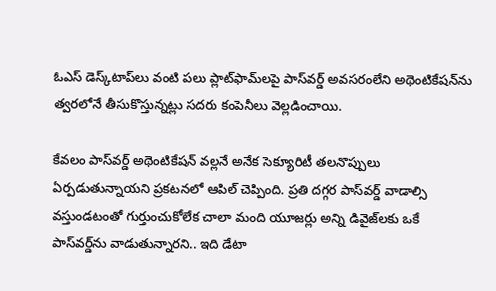ఓఎస్ డెస్క్‌టాప్‌లు వంటి పలు ప్లాట్‌ఫామ్‌లపై పాస్‌వర్డ్ అవసరంలేని అథెంటికేషన్‌ను త్వరలోనే తీసుకొస్తున్నట్లు సదరు కంపెనీలు వెల్లడించాయి.

కేవలం పాస్‌వర్డ్ అథెంటికేషన్ వల్లనే అనేక సెక్యూరిటీ తలనొప్పులు ఏర్పడుతున్నాయని ప్రకటనలో ఆపిల్ చెప్పింది. ప్రతి దగ్గర పాస్‌వర్డ్ వాడాల్సి వస్తుండటంతో గుర్తుంచుకోలేక చాలా మంది యూజర్లు అన్ని డివైజ్‌లకు ఒకే పాస్‌వర్డ్‌ను వాడుతున్నారని.. ఇది డేటా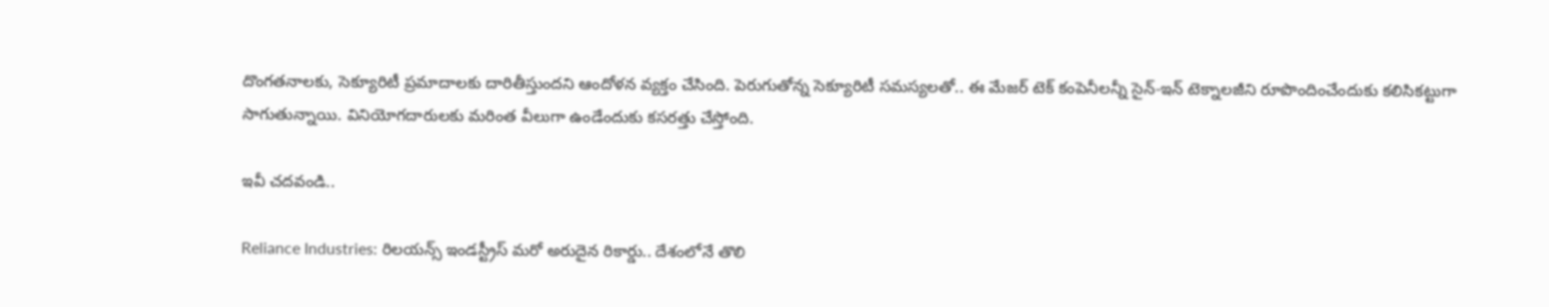దొంగతనాలకు, సెక్యూరిటీ ప్రమాదాలకు దారితీస్తుందని ఆందోళన వ్యక్తం చేసింది. పెరుగుతోన్న సెక్యూరిటీ సమస్యలతో.. ఈ మేజర్ టెక్ కంపెనీలన్నీ సైన్-ఇన్ టెక్నాలజీని రూపొందించేందుకు కలిసికట్టుగా సాగుతున్నాయి. వినియోగదారులకు మరింత వీలుగా ఉండేందుకు కసరత్తు చేస్తోంది.

ఇవీ చదవండి..

Reliance Industries: రిలయన్స్‌ ఇండస్ట్రీస్‌ మరో అరుదైన రికార్డు.. దేశంలోనే తొలి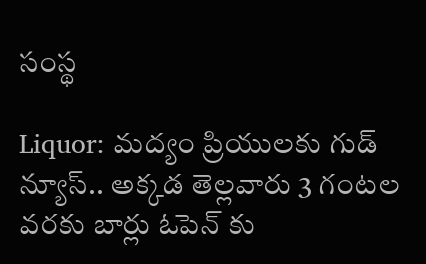సంస్థ

Liquor: మద్యం ప్రియులకు గుడ్ న్యూస్.. అక్కడ తెల్లవారు 3 గంటల వరకు బార్లు ఓపెన్ కు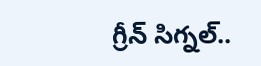గ్రీన్ సిగ్నల్..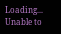Loading...
Unable to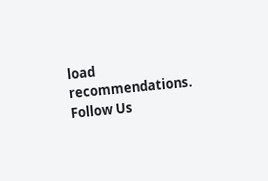load recommendations.
Follow Us